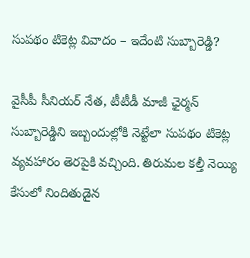సుపథం టికెట్ల వివాదం – ఇదేంటి సుబ్బారెడ్డి?

వైసీపీ సీనియర్ నేత, టీటీడీ మాజీ ఛైర్మన్ సుబ్బారెడ్డిని ఇబ్బందుల్లోకి నెట్టేలా సుపథం టికెట్ల వ్యవహారం తెరపైకి వచ్చింది. తిరుమల కల్తీ నెయ్యి కేసులో నిందితుడైన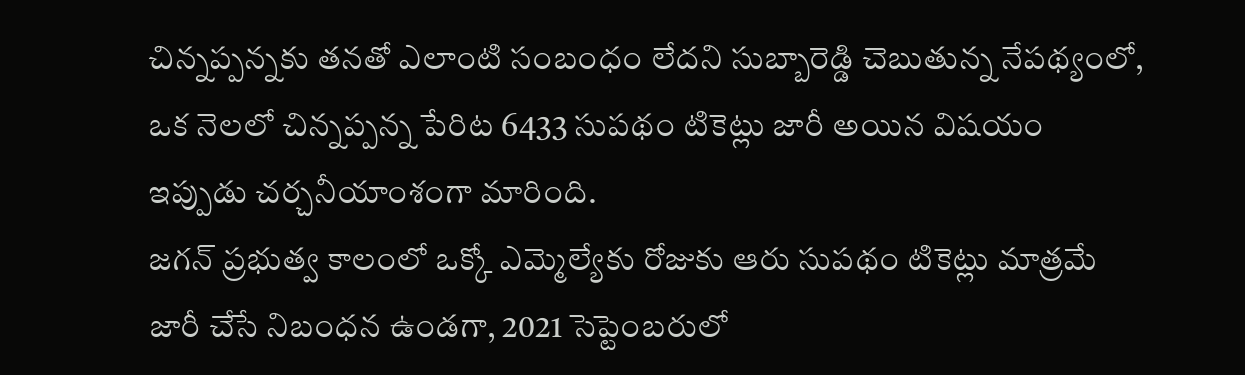చిన్నప్పన్నకు తనతో ఎలాంటి సంబంధం లేదని సుబ్బారెడ్డి చెబుతున్న నేపథ్యంలో, ఒక నెలలో చిన్నప్పన్న పేరిట 6433 సుపథం టికెట్లు జారీ అయిన విషయం ఇప్పుడు చర్చనీయాంశంగా మారింది.
జగన్ ప్రభుత్వ కాలంలో ఒక్కో ఎమ్మెల్యేకు రోజుకు ఆరు సుపథం టికెట్లు మాత్రమే జారీ చేసే నిబంధన ఉండగా, 2021 సెప్టెంబరులో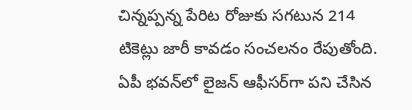చిన్నప్పన్న పేరిట రోజుకు సగటున 214 టికెట్లు జారీ కావడం సంచలనం రేపుతోంది. ఏపీ భవన్‌లో లైజన్ ఆఫీసర్‌గా పని చేసిన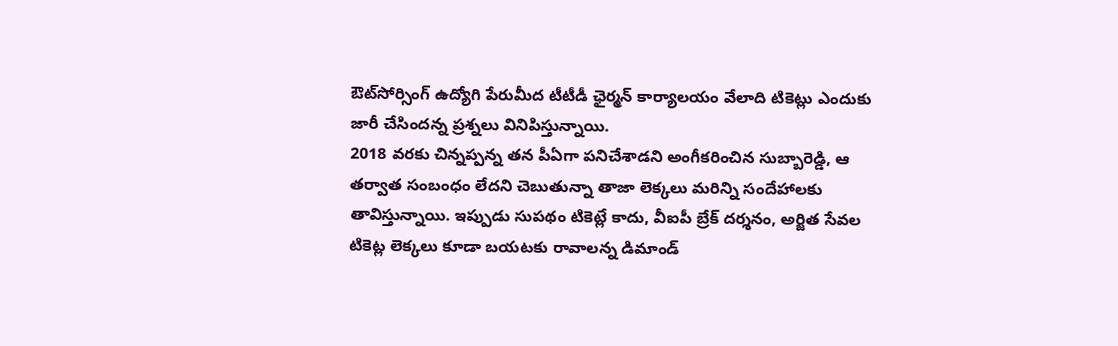ఔట్‌సోర్సింగ్ ఉద్యోగి పేరుమీద టీటీడీ ఛైర్మన్ కార్యాలయం వేలాది టికెట్లు ఎందుకు జారీ చేసిందన్న ప్రశ్నలు వినిపిస్తున్నాయి.
2018 వరకు చిన్నప్పన్న తన పీఏగా పనిచేశాడని అంగీకరించిన సుబ్బారెడ్డి, ఆ తర్వాత సంబంధం లేదని చెబుతున్నా తాజా లెక్కలు మరిన్ని సందేహాలకు తావిస్తున్నాయి. ఇప్పుడు సుపథం టికెట్లే కాదు, వీఐపీ బ్రేక్ దర్శనం, అర్జిత సేవల టికెట్ల లెక్కలు కూడా బయటకు రావాలన్న డిమాండ్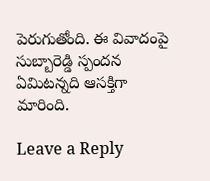పెరుగుతోంది. ఈ వివాదంపై సుబ్బారెడ్డి స్పందన ఏమిటన్నది ఆసక్తిగా మారింది.

Leave a Reply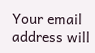Your email address will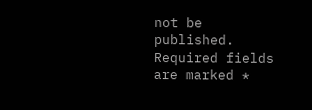not be published. Required fields are marked *